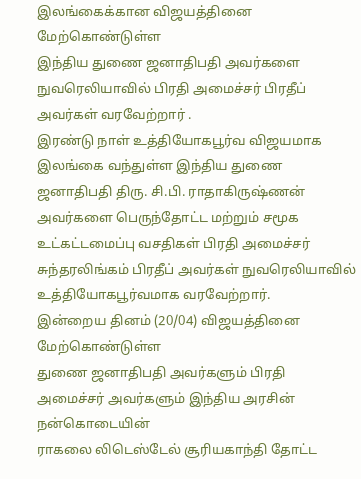இலங்கைக்கான விஜயத்தினை மேற்கொண்டுள்ள
இந்திய துணை ஜனாதிபதி அவர்களை நுவரெலியாவில் பிரதி அமைச்சர் பிரதீப் அவர்கள் வரவேற்றார் .
இரண்டு நாள் உத்தியோகபூர்வ விஜயமாக இலங்கை வந்துள்ள இந்திய துணை ஜனாதிபதி திரு. சி.பி. ராதாகிருஷ்ணன் அவர்களை பெருந்தோட்ட மற்றும் சமூக உட்கட்டமைப்பு வசதிகள் பிரதி அமைச்சர் சுந்தரலிங்கம் பிரதீப் அவர்கள் நுவரெலியாவில் உத்தியோகபூர்வமாக வரவேற்றார்.
இன்றைய தினம் (20/04) விஜயத்தினை மேற்கொண்டுள்ள
துணை ஜனாதிபதி அவர்களும் பிரதி அமைச்சர் அவர்களும் இந்திய அரசின் நன்கொடையின்
ராகலை லிடெஸ்டேல் சூரியகாந்தி தோட்ட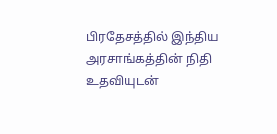பிரதேசத்தில் இந்திய அரசாங்கத்தின் நிதி உதவியுடன்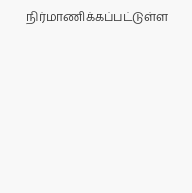நிர்மாணிக்கப்பட்டுள்ள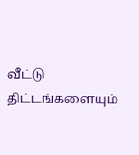வீட்டு திட்டங்களையும்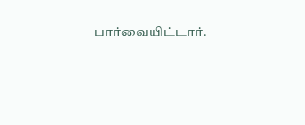பார்வையிட்டார்.